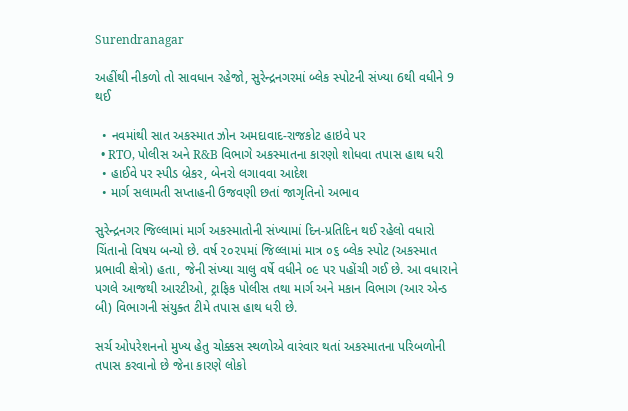Surendranagar

અહીંથી નીકળો તો સાવધાન રહેજો, સુરેન્દ્રનગરમાં બ્લેક સ્પોટની સંખ્યા 6થી વધીને 9 થઈ

  • નવમાંથી સાત અકસ્માત ઝોન અમદાવાદ-રાજકોટ હાઇવે પર
  • RTO, પોલીસ અને R&B વિભાગે અકસ્માતના કારણો શોધવા તપાસ હાથ ધરી
  • હાઈવે પર સ્પીડ બ્રેકર, બેનરો લગાવવા આદેશ
  • માર્ગ સલામતી સપ્તાહની ઉજવણી છતાં જાગૃતિનો અભાવ

સુરેન્દ્રનગર જિલ્લામાં માર્ગ અકસ્માતોની સંખ્યામાં દિન-પ્રતિદિન થઈ રહેલો વધારો ચિંતાનો વિષય બન્યો છે. વર્ષ ૨૦૨૫માં જિલ્લામાં માત્ર ૦૬ બ્લેક સ્પોટ (અકસ્માત પ્રભાવી ક્ષેત્રો) હતા, જેની સંખ્યા ચાલુ વર્ષે વધીને ૦૯ પર પહોંચી ગઈ છે. આ વધારાને પગલે આજથી આરટીઓ, ટ્રાફિક પોલીસ તથા માર્ગ અને મકાન વિભાગ (આર એન્ડ બી) વિભાગની સંયુક્ત ટીમે તપાસ હાથ ધરી છે.

સર્ચ ઓપરેશનનો મુખ્ય હેતુ ચોક્કસ સ્થળોએ વારંવાર થતાં અકસ્માતના પરિબળોની તપાસ કરવાનો છે જેના કારણે લોકો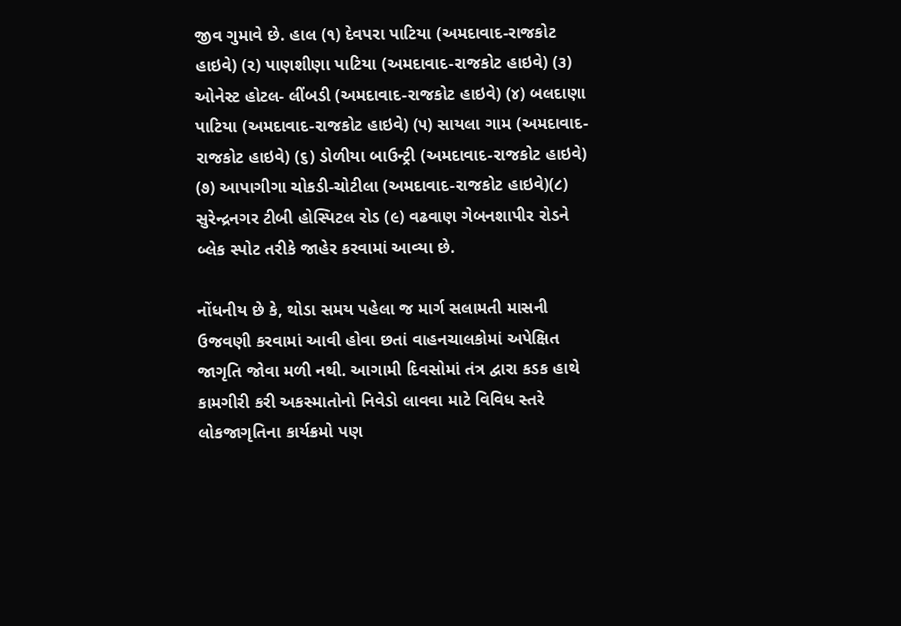જીવ ગુમાવે છે. હાલ (૧) દેવપરા પાટિયા (અમદાવાદ-રાજકોટ હાઇવે) (૨) પાણશીણા પાટિયા (અમદાવાદ-રાજકોટ હાઇવે) (૩) ઓનેસ્ટ હોટલ- લીંબડી (અમદાવાદ-રાજકોટ હાઇવે) (૪) બલદાણા પાટિયા (અમદાવાદ-રાજકોટ હાઇવે) (૫) સાયલા ગામ (અમદાવાદ-રાજકોટ હાઇવે) (૬) ડોળીયા બાઉન્ટ્રી (અમદાવાદ-રાજકોટ હાઇવે) (૭) આપાગીગા ચોકડી-ચોટીલા (અમદાવાદ-રાજકોટ હાઇવે)(૮) સુરેન્દ્રનગર ટીબી હોસ્પિટલ રોડ (૯) વઢવાણ ગેબનશાપીર રોડને બ્લેક સ્પોટ તરીકે જાહેર કરવામાં આવ્યા છે.

નોંધનીય છે કે, થોડા સમય પહેલા જ માર્ગ સલામતી માસની ઉજવણી કરવામાં આવી હોવા છતાં વાહનચાલકોમાં અપેક્ષિત જાગૃતિ જોવા મળી નથી. આગામી દિવસોમાં તંત્ર દ્વારા કડક હાથે કામગીરી કરી અકસ્માતોનો નિવેડો લાવવા માટે વિવિધ સ્તરે લોકજાગૃતિના કાર્યક્રમો પણ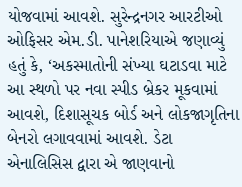યોજવામાં આવશે. સુરેન્દ્રનગર આરટીઓ ઓફિસર એમ.ડી. પાનેશરિયાએ જણાવ્યું હતું કે, ‘અકસ્માતોની સંખ્યા ઘટાડવા માટે આ સ્થળો પર નવા સ્પીડ બ્રેકર મૂકવામાં આવશે, દિશાસૂચક બોર્ડ અને લોકજાગૃતિના બેનરો લગાવવામાં આવશે. ડેટા એનાલિસિસ દ્વારા એ જાણવાનો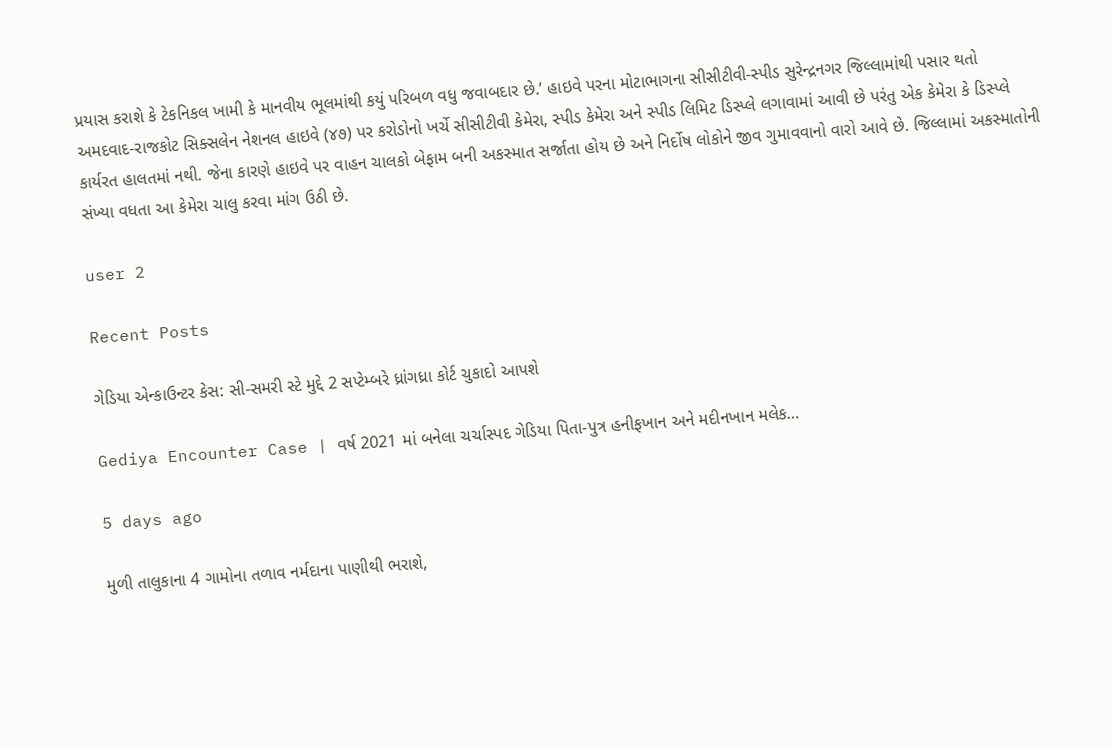પ્રયાસ કરાશે કે ટેકનિકલ ખામી કે માનવીય ભૂલમાંથી કયું પરિબળ વધુ જવાબદાર છે.’ હાઇવે પરના મોટાભાગના સીસીટીવી-સ્પીડ સુરેન્દ્રનગર જિલ્લામાંથી પસાર થતો અમદવાદ-રાજકોટ સિક્સલેન નેશનલ હાઇવે (૪૭) પર કરોડોનો ખર્ચે સીસીટીવી કેમેરા, સ્પીડ કેમેરા અને સ્પીડ લિમિટ ડિસ્પ્લે લગાવામાં આવી છે પરંતુ એક કેમેરા કે ડિસ્પ્લે કાર્યરત હાલતમાં નથી. જેના કારણે હાઇવે પર વાહન ચાલકો બેફામ બની અકસ્માત સર્જાતા હોય છે અને નિર્દોષ લોકોને જીવ ગુમાવવાનો વારો આવે છે. જિલ્લામાં અકસ્માતોની સંખ્યા વધતા આ કેમેરા ચાલુ કરવા માંગ ઉઠી છે.

user 2

Recent Posts

ગેડિયા એન્કાઉન્ટર કેસ: સી-સમરી સ્ટે મુદ્દે 2 સપ્ટેમ્બરે ધ્રાંગધ્રા કોર્ટ ચુકાદો આપશે

Gediya Encounter Case | વર્ષ 2021 માં બનેલા ચર્ચાસ્પદ ગેડિયા પિતા-પુત્ર હનીફખાન અને મદીનખાન મલેક…

5 days ago

મુળી તાલુકાના 4 ગામોના તળાવ નર્મદાના પાણીથી ભરાશે,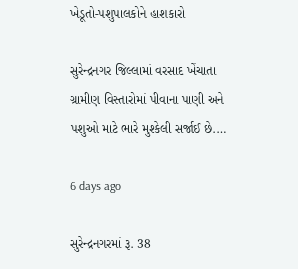ખેડૂતો-પશુપાલકોને હાશકારો

સુરેન્દ્રનગર જિલ્લામાં વરસાદ ખેંચાતા ગ્રામીણ વિસ્તારોમાં પીવાના પાણી અને પશુઓ માટે ભારે મુશ્કેલી સર્જાઈ છે.…

6 days ago

સુરેન્દ્રનગરમાં રૂ. 38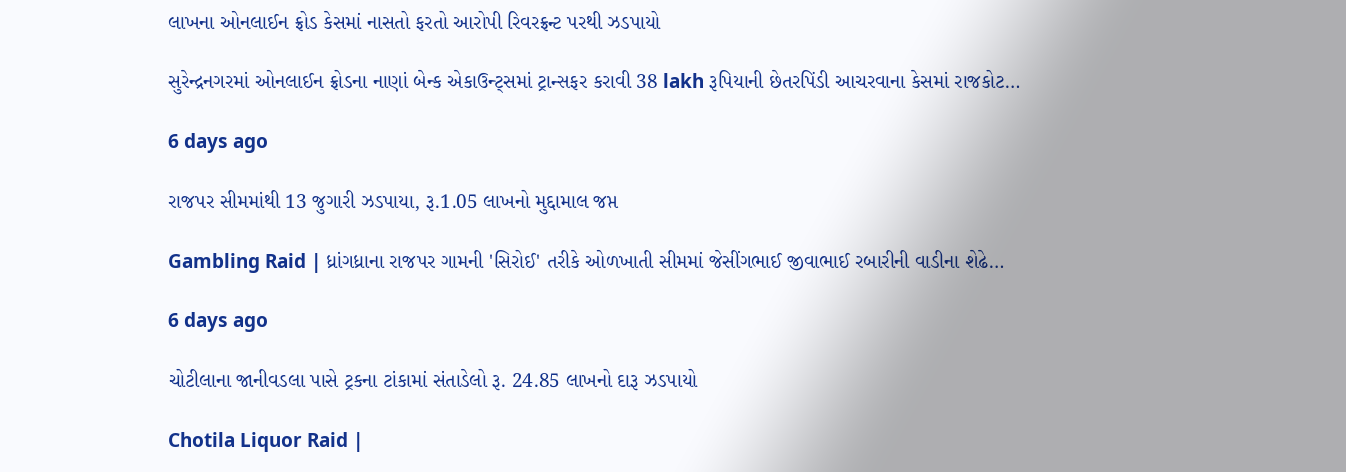લાખના ઓનલાઈન ફ્રોડ કેસમાં નાસતો ફરતો આરોપી રિવરફ્રન્ટ પરથી ઝડપાયો

સુરેન્દ્રનગરમાં ઓનલાઈન ફ્રોડના નાણાં બેન્ક એકાઉન્ટ્સમાં ટ્રાન્સફર કરાવી 38 lakh રૂપિયાની છેતરપિંડી આચરવાના કેસમાં રાજકોટ…

6 days ago

રાજપર સીમમાંથી 13 જુગારી ઝડપાયા, રૂ.1.05 લાખનો મુદ્દામાલ જપ્ત

Gambling Raid | ધ્રાંગધ્રાના રાજપર ગામની 'સિરોઈ' તરીકે ઓળખાતી સીમમાં જેસીંગભાઈ જીવાભાઈ રબારીની વાડીના શેઢે…

6 days ago

ચોટીલાના જાનીવડલા પાસે ટ્રકના ટાંકામાં સંતાડેલો રૂ. 24.85 લાખનો દારૂ ઝડપાયો

Chotila Liquor Raid |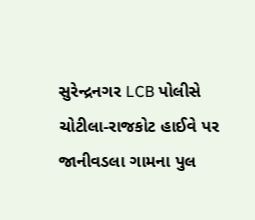સુરેન્દ્રનગર LCB પોલીસે ચોટીલા-રાજકોટ હાઈવે પર જાનીવડલા ગામના પુલ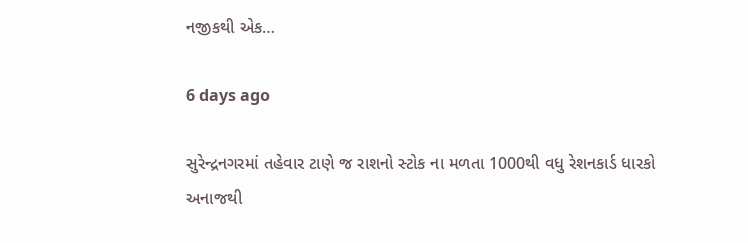નજીકથી એક…

6 days ago

સુરેન્દ્રનગરમાં તહેવાર ટાણે જ રાશનો સ્ટોક ના મળતા 1000થી વધુ રેશનકાર્ડ ધારકો અનાજથી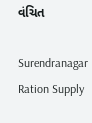વંચિત

Surendranagar Ration Supply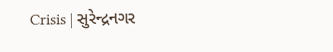Crisis | સુરેન્દ્રનગર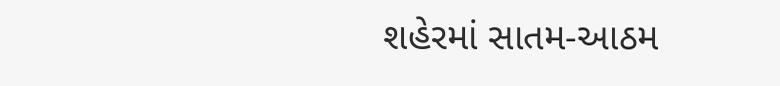શહેરમાં સાતમ-આઠમ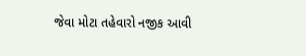જેવા મોટા તહેવારો નજીક આવી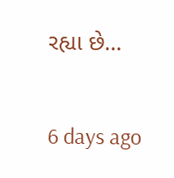રહ્યા છે…

6 days ago